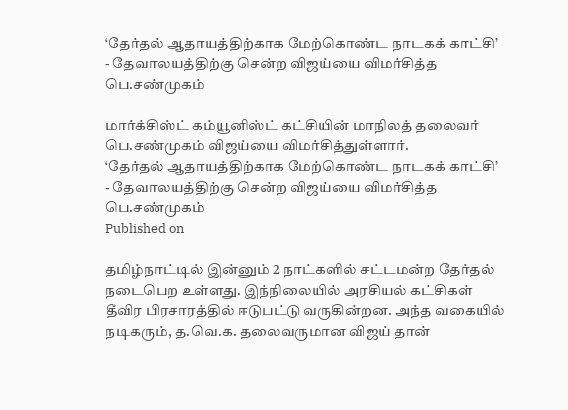‘தேர்தல் ஆதாயத்திற்காக மேற்கொண்ட நாடகக் காட்சி’ - தேவாலயத்திற்கு சென்ற விஜய்யை விமர்சித்த பெ.சண்முகம்

மார்க்சிஸ்ட் கம்யூனிஸ்ட் கட்சியின் மாநிலத் தலைவர் பெ.சண்முகம் விஜய்யை விமர்சித்துள்ளார்.
‘தேர்தல் ஆதாயத்திற்காக மேற்கொண்ட நாடகக் காட்சி’ - தேவாலயத்திற்கு சென்ற விஜய்யை விமர்சித்த பெ.சண்முகம்
Published on

தமிழ்நாட்டில் இன்னும் 2 நாட்களில் சட்டமன்ற தேர்தல் நடைபெற உள்ளது. இந்நிலையில் அரசியல் கட்சிகள் தீவிர பிரசாரத்தில் ஈடுபட்டு வருகின்றன. அந்த வகையில் நடிகரும், த.வெ.க. தலைவருமான விஜய் தான்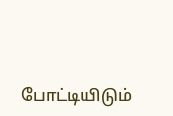போட்டியிடும்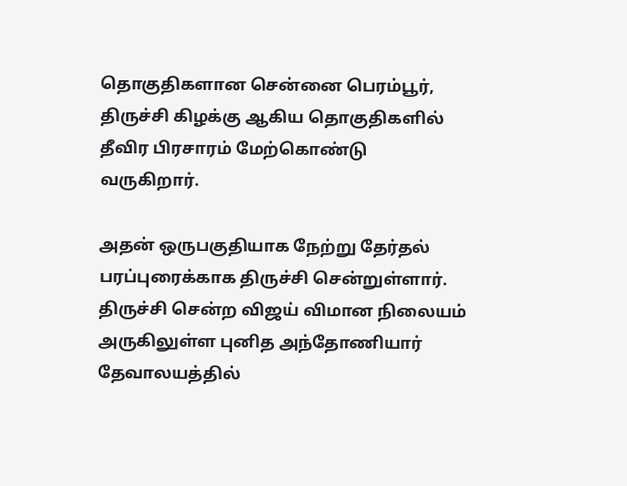தொகுதிகளான சென்னை பெரம்பூர், திருச்சி கிழக்கு ஆகிய தொகுதிகளில் தீவிர பிரசாரம் மேற்கொண்டு வருகிறார்.

அதன் ஒருபகுதியாக நேற்று தேர்தல் பரப்புரைக்காக திருச்சி சென்றுள்ளார். திருச்சி சென்ற விஜய் விமான நிலையம் அருகிலுள்ள புனித அந்தோணியார் தேவாலயத்தில்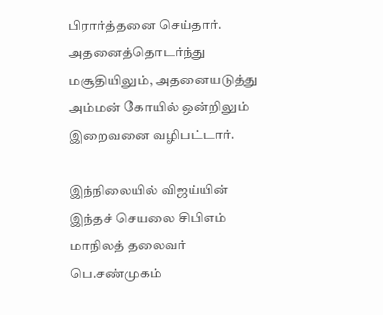பிரார்த்தனை செய்தார். அதனைத்தொடர்ந்து மசூதியிலும், அதனையடுத்து அம்மன் கோயில் ஒன்றிலும் இறைவனை வழிபட்டார்.

இந்நிலையில் விஜய்யின் இந்தச் செயலை சிபிஎம் மாநிலத் தலைவர் பெ.சண்முகம்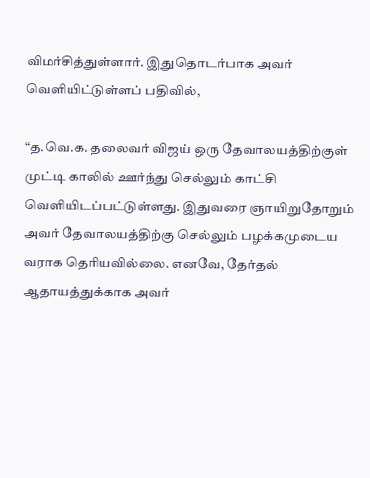விமர்சித்துள்ளார். இதுதொடர்பாக அவர் வெளியிட்டுள்ளப் பதிவில்,

“த.வெ.க. தலைவர் விஜய் ஒரு தேவாலயத்திற்குள் முட்டி காலில் ஊர்ந்து செல்லும் காட்சி வெளியிடப்பட்டுள்ளது. இதுவரை ஞாயிறுதோறும் அவர் தேவாலயத்திற்கு செல்லும் பழக்கமுடைய வராக தெரியவில்லை. எனவே, தேர்தல் ஆதாயத்துக்காக அவர்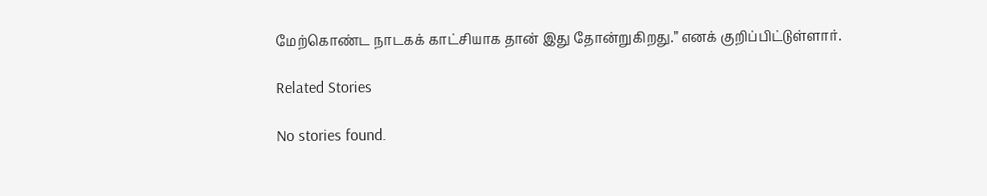மேற்கொண்ட நாடகக் காட்சியாக தான் இது தோன்றுகிறது.” எனக் குறிப்பிட்டுள்ளார்.

Related Stories

No stories found.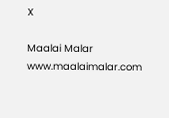X

Maalai Malar
www.maalaimalar.com